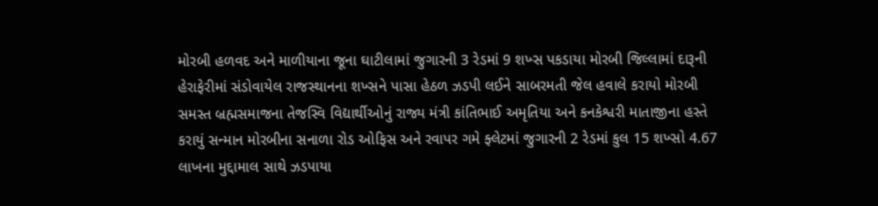મોરબી હળવદ અને માળીયાના જૂના ઘાટીલામાં જુગારની 3 રેડમાં 9 શખ્સ પકડાયા મોરબી જિલ્લામાં દારૂની હેરાફેરીમાં સંડોવાયેલ રાજસ્થાનના શખ્સને પાસા હેઠળ ઝડપી લઈને સાબરમતી જેલ હવાલે કરાયો મોરબી સમસ્ત બ્રહ્મસમાજના તેજસ્વિ વિદ્યાર્થીઓનું રાજ્ય મંત્રી કાંતિભાઈ અમૃતિયા અને કનકેશ્વરી માતાજીના હસ્તે કરાયું સન્માન મોરબીના સનાળા રોડ ઓફિસ અને રવાપર ગમે ફ્લેટમાં જુગારની 2 રેડમાં કુલ 15 શખ્સો 4.67 લાખના મુદ્દામાલ સાથે ઝડપાયા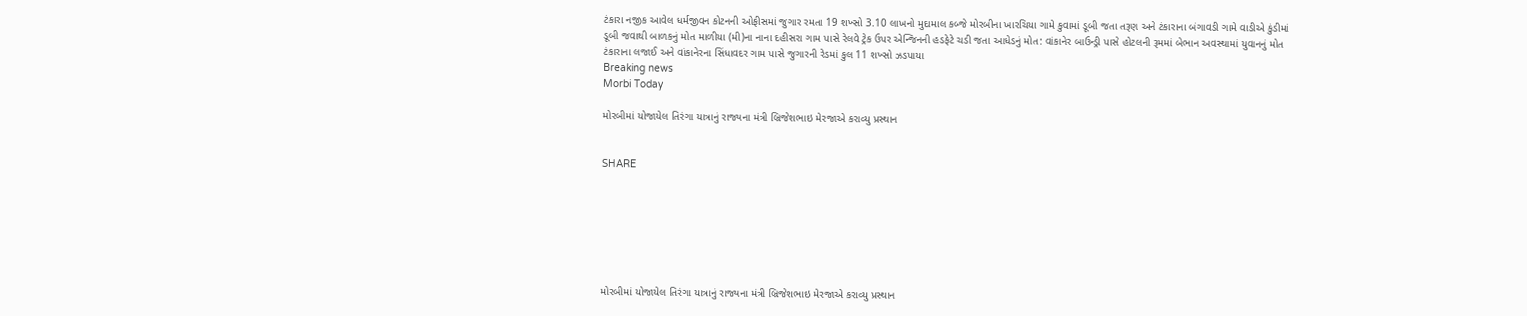ટંકારા નજીક આવેલ ધર્મજીવન કોટનની ઓફીસમાં જુગાર રમતા 19 શખ્સો 3.10 લાખનો મુદામાલ કબ્જે મોરબીના ખારચિયા ગામે કુવામાં ડૂબી જતા તરૂણ અને ટંકારાના બંગાવડી ગામે વાડીએ કુંડીમાં ડૂબી જવાથી બાળકનું મોત માળીયા (મી)ના નાના દહીસરા ગામ પાસે રેલવે ટ્રેક ઉપર એન્જિનની હડફેટે ચડી જતા આધેડનું મોત: વાંકાનેર બાઉન્ડ્રી પાસે હોટલની રૂમમાં બેભાન અવસ્થામાં યુવાનનું મોત ટંકારાના લજાઈ અને વાંકાનેરના સિંધાવદર ગામ પાસે જુગારની રેડમાં કુલ 11 શખ્સો ઝડપાયા
Breaking news
Morbi Today

મોરબીમાં યોજાયેલ તિરંગા યાત્રાનું રાજ્યના મંત્રી બ્રિજેશભાઇ મેરજાએ કરાવ્યુ પ્રસ્થાન


SHARE







મોરબીમાં યોજાયેલ તિરંગા યાત્રાનું રાજ્યના મંત્રી બ્રિજેશભાઇ મેરજાએ કરાવ્યુ પ્રસ્થાન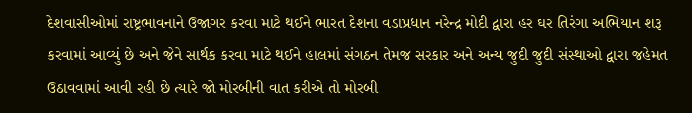દેશવાસીઓમાં રાષ્ટ્રભાવનાને ઉજાગર કરવા માટે થઈને ભારત દેશના વડાપ્રધાન નરેન્દ્ર મોદી દ્વારા હર ઘર તિરંગા અભિયાન શરૂ કરવામાં આવ્યું છે અને જેને સાર્થક કરવા માટે થઈને હાલમાં સંગઠન તેમજ સરકાર અને અન્ય જુદી જુદી સંસ્થાઓ દ્વારા જહેમત ઉઠાવવામાં આવી રહી છે ત્યારે જો મોરબીની વાત કરીએ તો મોરબી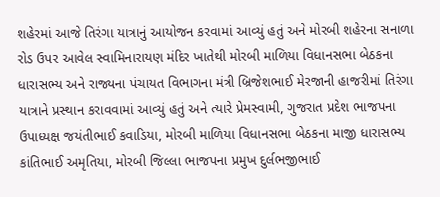શહેરમાં આજે તિરંગા યાત્રાનું આયોજન કરવામાં આવ્યું હતું અને મોરબી શહેરના સનાળા રોડ ઉપર આવેલ સ્વામિનારાયણ મંદિર ખાતેથી મોરબી માળિયા વિધાનસભા બેઠકના ધારાસભ્ય અને રાજ્યના પંચાયત વિભાગના મંત્રી બ્રિજેશભાઈ મેરજાની હાજરીમાં તિરંગા યાત્રાને પ્રસ્થાન કરાવવામાં આવ્યું હતું અને ત્યારે પ્રેમસ્વામી, ગુજરાત પ્રદેશ ભાજપના ઉપાધ્યક્ષ જયંતીભાઈ કવાડિયા, મોરબી માળિયા વિધાનસભા બેઠકના માજી ધારાસભ્ય કાંતિભાઈ અમૃતિયા, મોરબી જિલ્લા ભાજપના પ્રમુખ દુર્લભજીભાઈ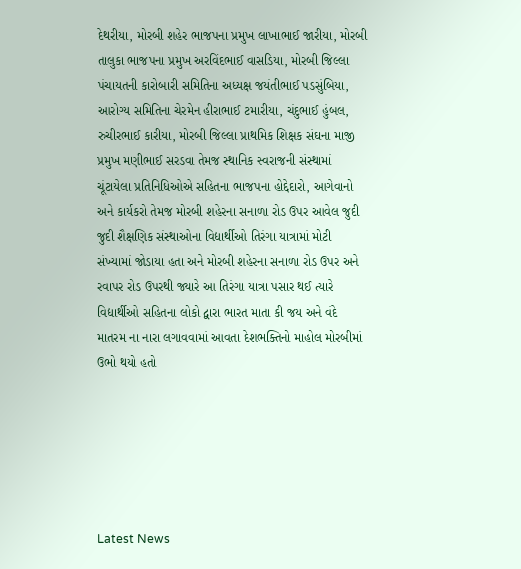દેથરીયા, મોરબી શહેર ભાજપના પ્રમુખ લાખાભાઈ જારીયા, મોરબી તાલુકા ભાજપના પ્રમુખ અરવિંદભાઈ વાસડિયા, મોરબી જિલ્લા પંચાયતની કારોબારી સમિતિના અધ્યક્ષ જયંતીભાઈ પડસુંબિયા, આરોગ્ય સમિતિના ચેરમેન હીરાભાઈ ટમારીયા, ચંદુભાઈ હુંબલ, રુચીરભાઈ કારીયા, મોરબી જિલ્લા પ્રાથમિક શિક્ષક સંઘના માજી પ્રમુખ મણીભાઈ સરડવા તેમજ સ્થાનિક સ્વરાજની સંસ્થામાં ચૂંટાયેલા પ્રતિનિધિઓએ સહિતના ભાજપના હોદ્દેદારો, આગેવાનો અને કાર્યકરો તેમજ મોરબી શહેરના સનાળા રોડ ઉપર આવેલ જુદી જુદી શૈક્ષણિક સંસ્થાઓના વિદ્યાર્થીઓ તિરંગા યાત્રામાં મોટી સંખ્યામાં જોડાયા હતા અને મોરબી શહેરના સનાળા રોડ ઉપર અને રવાપર રોડ ઉપરથી જ્યારે આ તિરંગા યાત્રા પસાર થઈ ત્યારે વિદ્યાર્થીઓ સહિતના લોકો દ્વારા ભારત માતા કી જય અને વંદે માતરમ ના નારા લગાવવામાં આવતા દેશભક્તિનો માહોલ મોરબીમાં ઉભો થયો હતો






Latest News